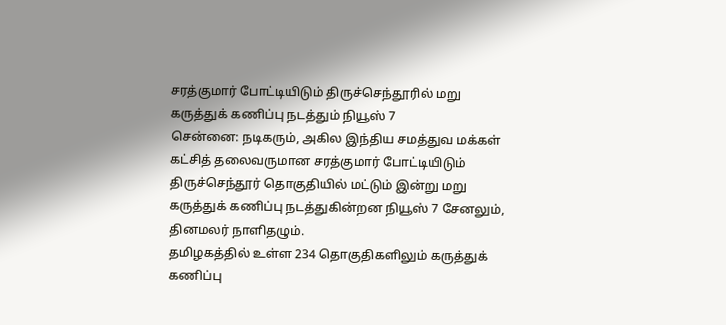சரத்குமார் போட்டியிடும் திருச்செந்தூரில் மறு கருத்துக் கணிப்பு நடத்தும் நியூஸ் 7
சென்னை: நடிகரும், அகில இந்திய சமத்துவ மக்கள் கட்சித் தலைவருமான சரத்குமார் போட்டியிடும் திருச்செந்தூர் தொகுதியில் மட்டும் இன்று மறு கருத்துக் கணிப்பு நடத்துகின்றன நியூஸ் 7 சேனலும், தினமலர் நாளிதழும்.
தமிழகத்தில் உள்ள 234 தொகுதிகளிலும் கருத்துக் கணிப்பு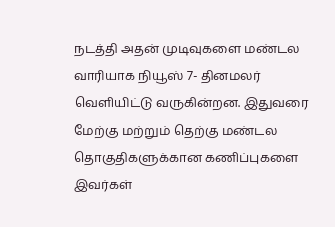நடத்தி அதன் முடிவுகளை மண்டல வாரியாக நியூஸ் 7- தினமலர் வெளியிட்டு வருகின்றன. இதுவரை மேற்கு மற்றும் தெற்கு மண்டல தொகுதிகளுக்கான கணிப்புகளை இவர்கள்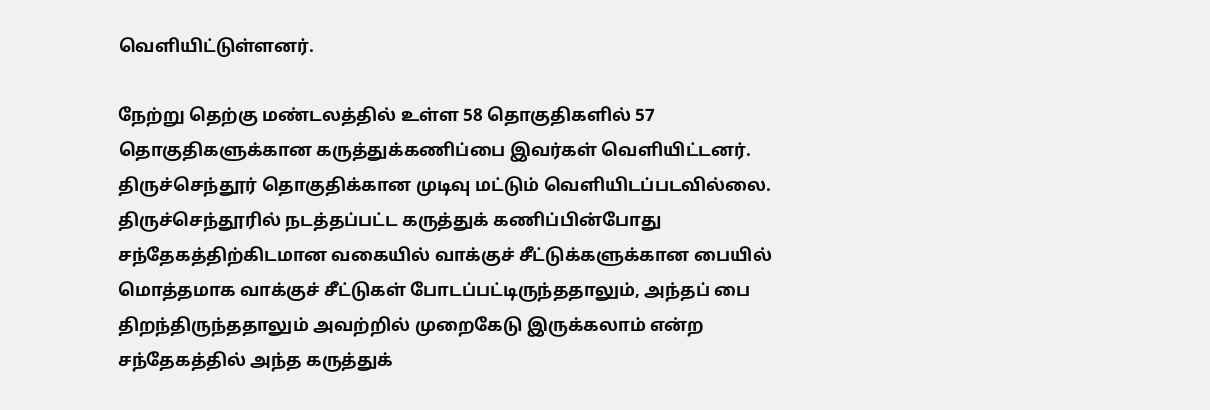வெளியிட்டுள்ளனர்.

நேற்று தெற்கு மண்டலத்தில் உள்ள 58 தொகுதிகளில் 57 தொகுதிகளுக்கான கருத்துக்கணிப்பை இவர்கள் வெளியிட்டனர். திருச்செந்தூர் தொகுதிக்கான முடிவு மட்டும் வெளியிடப்படவில்லை. திருச்செந்தூரில் நடத்தப்பட்ட கருத்துக் கணிப்பின்போது சந்தேகத்திற்கிடமான வகையில் வாக்குச் சீட்டுக்களுக்கான பையில் மொத்தமாக வாக்குச் சீட்டுகள் போடப்பட்டிருந்ததாலும், அந்தப் பை திறந்திருந்ததாலும் அவற்றில் முறைகேடு இருக்கலாம் என்ற சந்தேகத்தில் அந்த கருத்துக்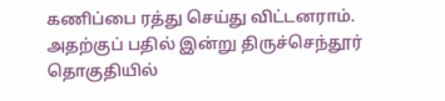கணிப்பை ரத்து செய்து விட்டனராம்.
அதற்குப் பதில் இன்று திருச்செந்தூர் தொகுதியில்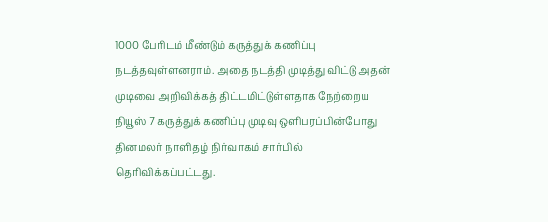1000 பேரிடம் மீண்டும் கருத்துக் கணிப்பு நடத்தவுள்ளனராம். அதை நடத்தி முடித்து விட்டு அதன் முடிவை அறிவிக்கத் திட்டமிட்டுள்ளதாக நேற்றைய நியூஸ் 7 கருத்துக் கணிப்பு முடிவு ஒளிபரப்பின்போது தினமலர் நாளிதழ் நிர்வாகம் சார்பில் தெரிவிக்கப்பட்டது.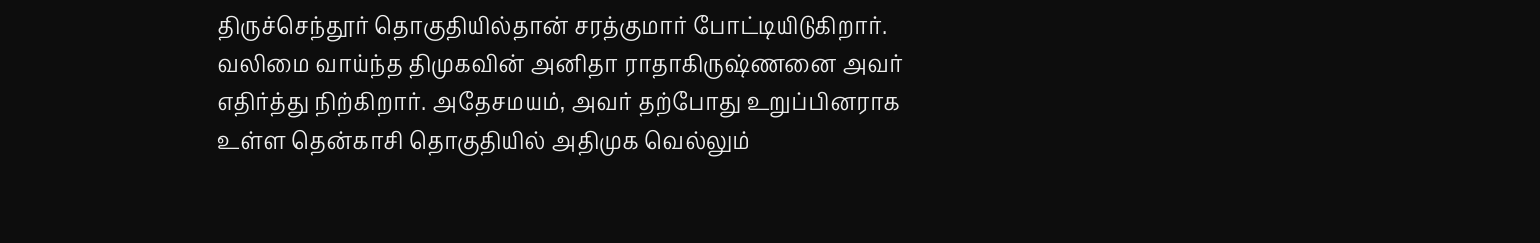திருச்செந்தூர் தொகுதியில்தான் சரத்குமார் போட்டியிடுகிறார். வலிமை வாய்ந்த திமுகவின் அனிதா ராதாகிருஷ்ணனை அவர் எதிர்த்து நிற்கிறார். அதேசமயம், அவர் தற்போது உறுப்பினராக உள்ள தென்காசி தொகுதியில் அதிமுக வெல்லும்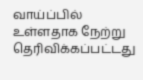வாய்ப்பில் உள்ளதாக நேற்று தெரிவிக்கப்பட்டது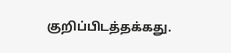குறிப்பிடத்தக்கது.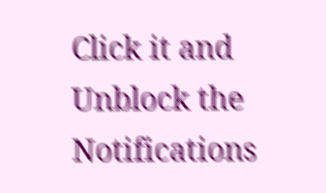Click it and Unblock the Notifications